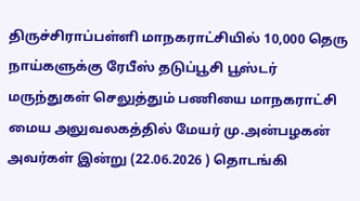திருச்சிராப்பள்ளி மாநகராட்சியில் 10,000 தெரு நாய்களுக்கு ரேபீஸ் தடுப்பூசி பூஸ்டர் மருந்துகள் செலுத்தும் பணியை மாநகராட்சி மைய அலுவலகத்தில் மேயர் மு.அன்பழகன் அவர்கள் இன்று (22.06.2026 ) தொடங்கி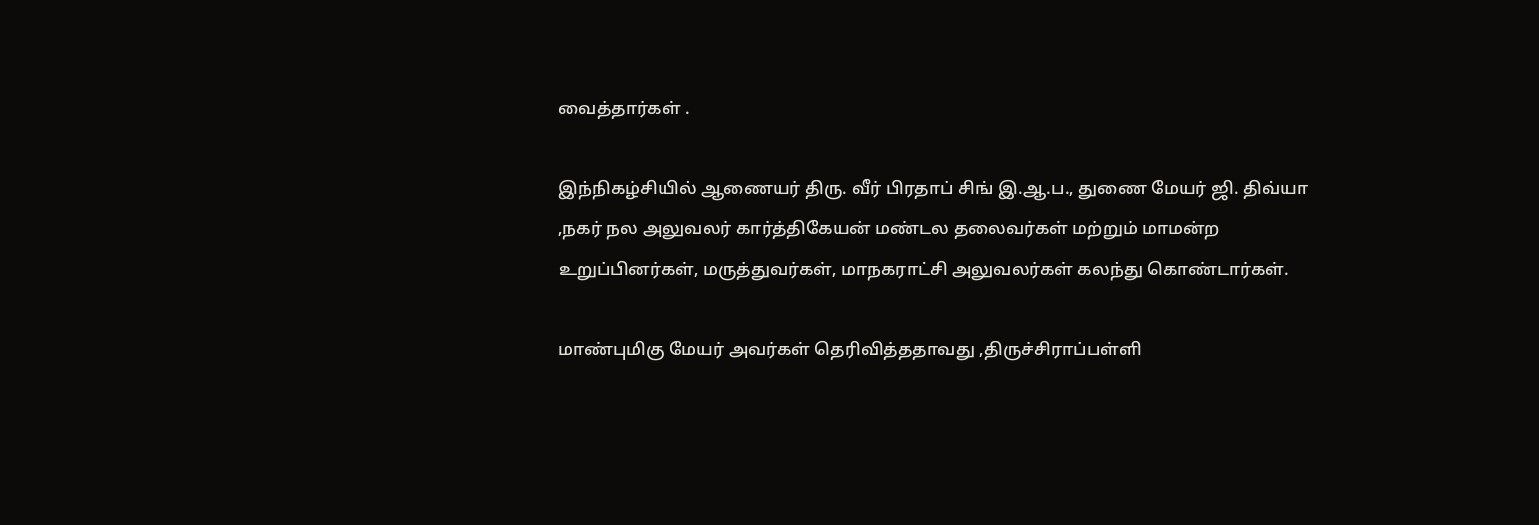வைத்தார்கள் .

இந்நிகழ்சியில் ஆணையர் திரு. வீர் பிரதாப் சிங் இ.ஆ.ப., துணை மேயர் ஜி. திவ்யா ,நகர் நல அலுவலர் கார்த்திகேயன் மண்டல தலைவர்கள் மற்றும் மாமன்ற உறுப்பினர்கள், மருத்துவர்கள், மாநகராட்சி அலுவலர்கள் கலந்து கொண்டார்கள்.

மாண்புமிகு மேயர் அவர்கள் தெரிவித்ததாவது ,திருச்சிராப்பள்ளி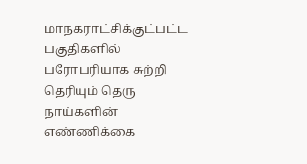மாநகராட்சிக்குட்பட்ட பகுதிகளில் பரோபரியாக சுற்றி தெரியும் தெரு நாய்களின் எண்ணிக்கை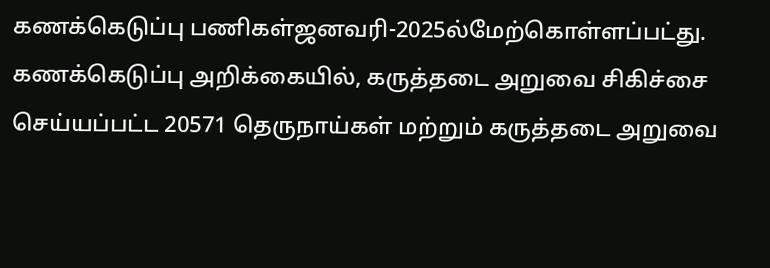கணக்கெடுப்பு பணிகள்ஜனவரி-2025ல்மேற்கொள்ளப்பட்து. கணக்கெடுப்பு அறிக்கையில், கருத்தடை அறுவை சிகிச்சை செய்யப்பட்ட 20571 தெருநாய்கள் மற்றும் கருத்தடை அறுவை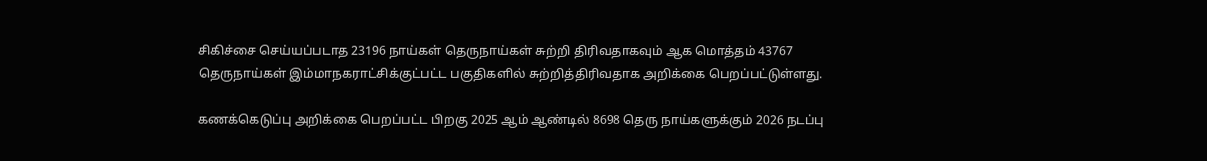சிகிச்சை செய்யப்படாத 23196 நாய்கள் தெருநாய்கள் சுற்றி திரிவதாகவும் ஆக மொத்தம் 43767 தெருநாய்கள் இம்மாநகராட்சிக்குட்பட்ட பகுதிகளில் சுற்றித்திரிவதாக அறிக்கை பெறப்பட்டுள்ளது.

கணக்கெடுப்பு அறிக்கை பெறப்பட்ட பிறகு 2025 ஆம் ஆண்டில் 8698 தெரு நாய்களுக்கும் 2026 நடப்பு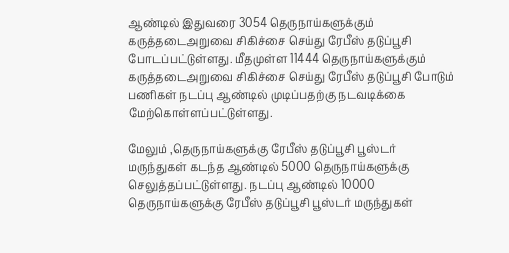ஆண்டில் இதுவரை 3054 தெருநாய்களுக்கும் கருத்தடைஅறுவை சிகிச்சை செய்து ரேபீஸ் தடுப்பூசி போடப்பட்டுள்ளது. மீதமுள்ள 11444 தெருநாய்களுக்கும் கருத்தடைஅறுவை சிகிச்சை செய்து ரேபீஸ் தடுப்பூசி போடும் பணிகள் நடப்பு ஆண்டில் முடிப்பதற்கு நடவடிக்கை மேற்கொள்ளப்பட்டுள்ளது.

மேலும் ,தெருநாய்களுக்கு ரேபீஸ் தடுப்பூசி பூஸ்டர் மருந்துகள் கடந்த ஆண்டில் 5000 தெருநாய்களுக்கு செலுத்தப்பட்டுள்ளது. நடப்பு ஆண்டில் 10000 தெருநாய்களுக்கு ரேபீஸ் தடுப்பூசி பூஸ்டர் மருந்துகள்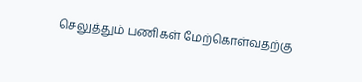செலுத்தும் பணிகள் மேற்கொள்வதற்கு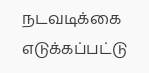நடவடிக்கை எடுக்கப்பட்டு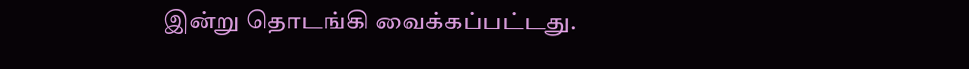இன்று தொடங்கி வைக்கப்பட்டது.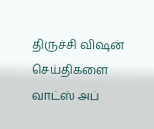திருச்சி விஷன் செய்திகளை வாட்ஸ் அப்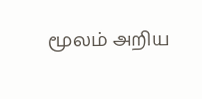மூலம் அறிய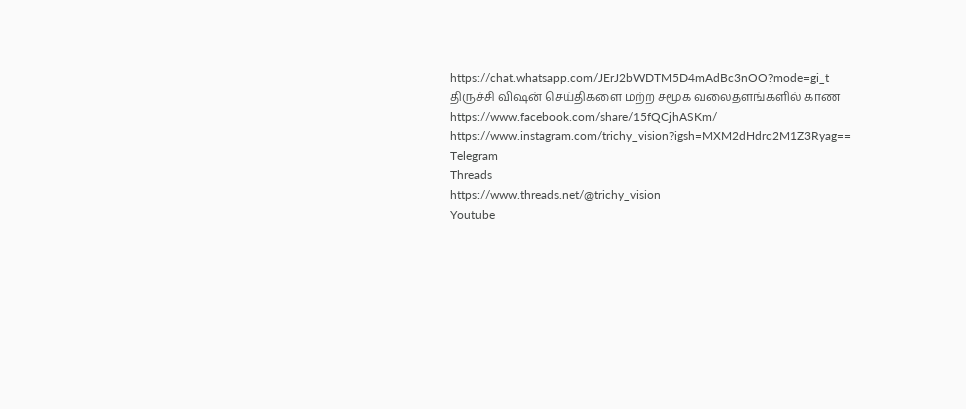https://chat.whatsapp.com/JErJ2bWDTM5D4mAdBc3nOO?mode=gi_t
திருச்சி விஷன் செய்திகளை மற்ற சமூக வலைதளங்களில் காண
https://www.facebook.com/share/15fQCjhASKm/
https://www.instagram.com/trichy_vision?igsh=MXM2dHdrc2M1Z3Ryag==
Telegram
Threads
https://www.threads.net/@trichy_vision
Youtube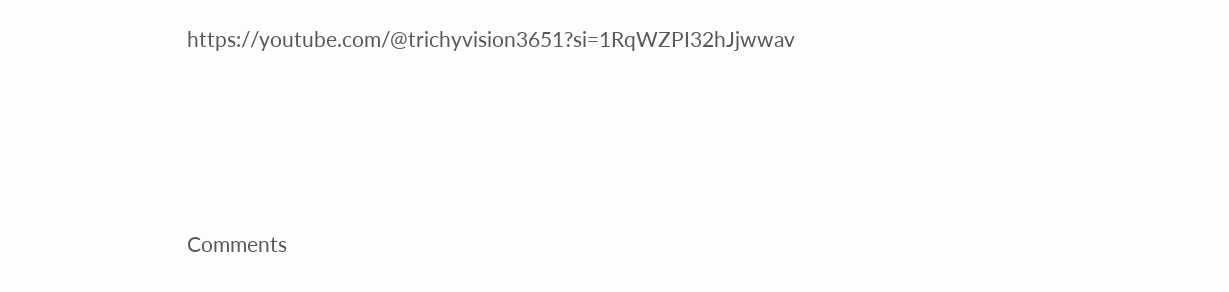https://youtube.com/@trichyvision3651?si=1RqWZPI32hJjwwav






Comments